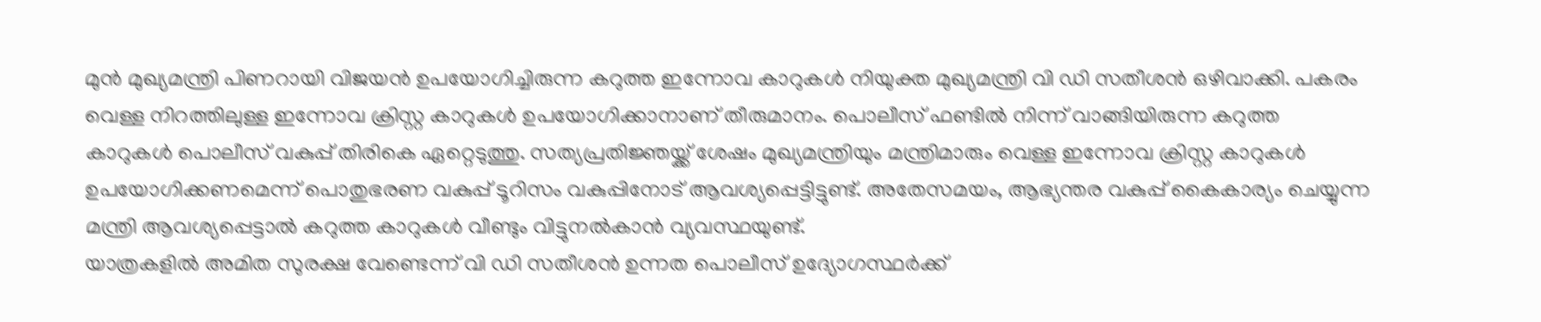മുൻ മുഖ്യമന്ത്രി പിണറായി വിജയൻ ഉപയോഗിച്ചിരുന്ന കറുത്ത ഇന്നോവ കാറുകൾ നിയുക്ത മുഖ്യമന്ത്രി വി ഡി സതീശൻ ഒഴിവാക്കി. പകരം വെള്ള നിറത്തിലുള്ള ഇന്നോവ ക്രിസ്റ്റ കാറുകൾ ഉപയോഗിക്കാനാണ് തീരുമാനം. പൊലീസ് ഫണ്ടിൽ നിന്ന് വാങ്ങിയിരുന്ന കറുത്ത കാറുകൾ പൊലീസ് വകുപ്പ് തിരികെ ഏറ്റെടുത്തു. സത്യപ്രതിജ്ഞയ്ക്ക് ശേഷം മുഖ്യമന്ത്രിയും മന്ത്രിമാരും വെള്ള ഇന്നോവ ക്രിസ്റ്റ കാറുകൾ ഉപയോഗിക്കണമെന്ന് പൊതുഭരണ വകുപ്പ് ടൂറിസം വകുപ്പിനോട് ആവശ്യപ്പെട്ടിട്ടുണ്ട്. അതേസമയം, ആഭ്യന്തര വകുപ്പ് കൈകാര്യം ചെയ്യുന്ന മന്ത്രി ആവശ്യപ്പെട്ടാൽ കറുത്ത കാറുകൾ വീണ്ടും വിട്ടുനൽകാൻ വ്യവസ്ഥയുണ്ട്.
യാത്രകളിൽ അമിത സുരക്ഷ വേണ്ടെന്ന് വി ഡി സതീശൻ ഉന്നത പൊലീസ് ഉദ്യോഗസ്ഥർക്ക്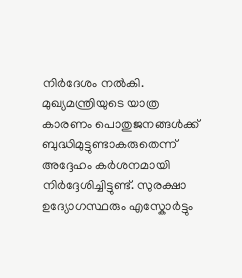നിർദേശം നൽകി. മുഖ്യമന്ത്രിയുടെ യാത്ര കാരണം പൊതുജനങ്ങൾക്ക് ബുദ്ധിമുട്ടുണ്ടാകരുതെന്ന് അദ്ദേഹം കർശനമായി നിർദ്ദേശിച്ചിട്ടുണ്ട്. സുരക്ഷാ ഉദ്യോഗസ്ഥരും എസ്കോർട്ടും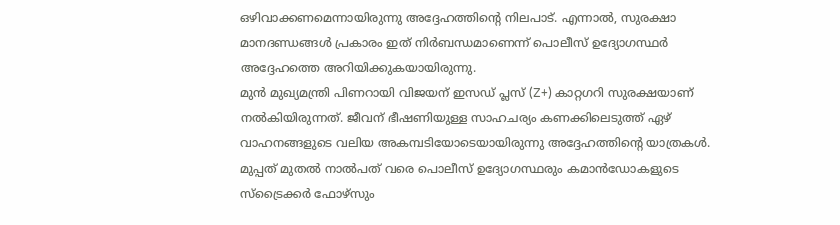ഒഴിവാക്കണമെന്നായിരുന്നു അദ്ദേഹത്തിന്റെ നിലപാട്. എന്നാൽ, സുരക്ഷാ മാനദണ്ഡങ്ങൾ പ്രകാരം ഇത് നിർബന്ധമാണെന്ന് പൊലീസ് ഉദ്യോഗസ്ഥർ അദ്ദേഹത്തെ അറിയിക്കുകയായിരുന്നു.
മുൻ മുഖ്യമന്ത്രി പിണറായി വിജയന് ഇസഡ് പ്ലസ് (Z+) കാറ്റഗറി സുരക്ഷയാണ് നൽകിയിരുന്നത്. ജീവന് ഭീഷണിയുള്ള സാഹചര്യം കണക്കിലെടുത്ത് ഏഴ് വാഹനങ്ങളുടെ വലിയ അകമ്പടിയോടെയായിരുന്നു അദ്ദേഹത്തിന്റെ യാത്രകൾ. മുപ്പത് മുതൽ നാൽപത് വരെ പൊലീസ് ഉദ്യോഗസ്ഥരും കമാൻഡോകളുടെ സ്ട്രൈക്കർ ഫോഴ്സും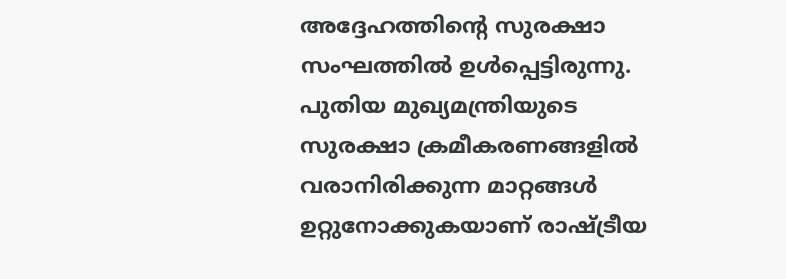അദ്ദേഹത്തിന്റെ സുരക്ഷാ സംഘത്തിൽ ഉൾപ്പെട്ടിരുന്നു. പുതിയ മുഖ്യമന്ത്രിയുടെ സുരക്ഷാ ക്രമീകരണങ്ങളിൽ വരാനിരിക്കുന്ന മാറ്റങ്ങൾ ഉറ്റുനോക്കുകയാണ് രാഷ്ട്രീയ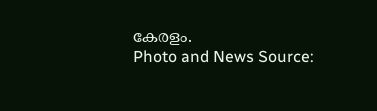കേരളം.
Photo and News Source: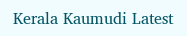Kerala Kaumudi Latest